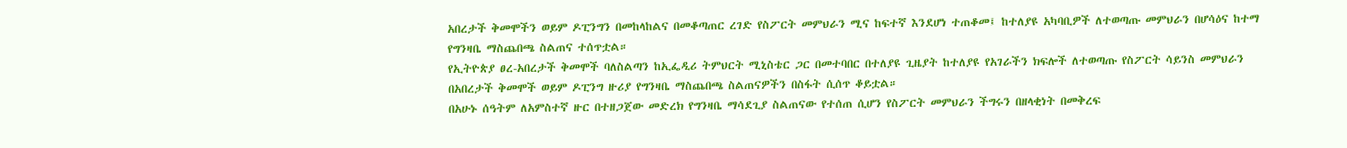አበረታች ቅመሞችን ወይም ዶፒንግን በመከላከልና በመቆጣጠር ረገድ የስፖርት መምህራን ሚና ከፍተኛ እንደሆነ ተጠቆመ፤ ከተለያዩ አካባቢዎች ለተወጣጡ መምህራን በሆሳዕና ከተማ የግንዛቤ ማስጨበጫ ስልጠና ተሰጥቷል።
የኢትዮጵያ ፀረ-አበረታች ቅመሞች ባለስልጣን ከኢፌዲሪ ትምህርት ሚኒስቴር ጋር በመተባበር በተለያዩ ጊዜያት ከተለያዩ የአገራችን ክፍሎች ለተወጣጡ የስፖርት ሳይንስ መምህራን በአበረታች ቅመሞች ወይም ዶፒንግ ዙሪያ የግንዛቤ ማስጨበጫ ስልጠናዎችን በስፋት ሲሰጥ ቆይቷል።
በአሁኑ ሰዓትም ለአምስተኛ ዙር በተዘጋጀው መድረክ የግንዛቤ ማሳደጊያ ስልጠናው የተሰጠ ሲሆን የስፖርት መምህራን ችግሩን በዘላቂነት በመቅረፍ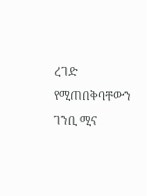ረገድ የሚጠበቅባቸውን ገንቢ ሚና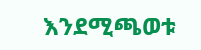እንደሚጫወቱ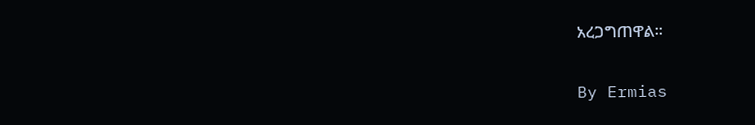አረጋግጠዋል።

By Ermias